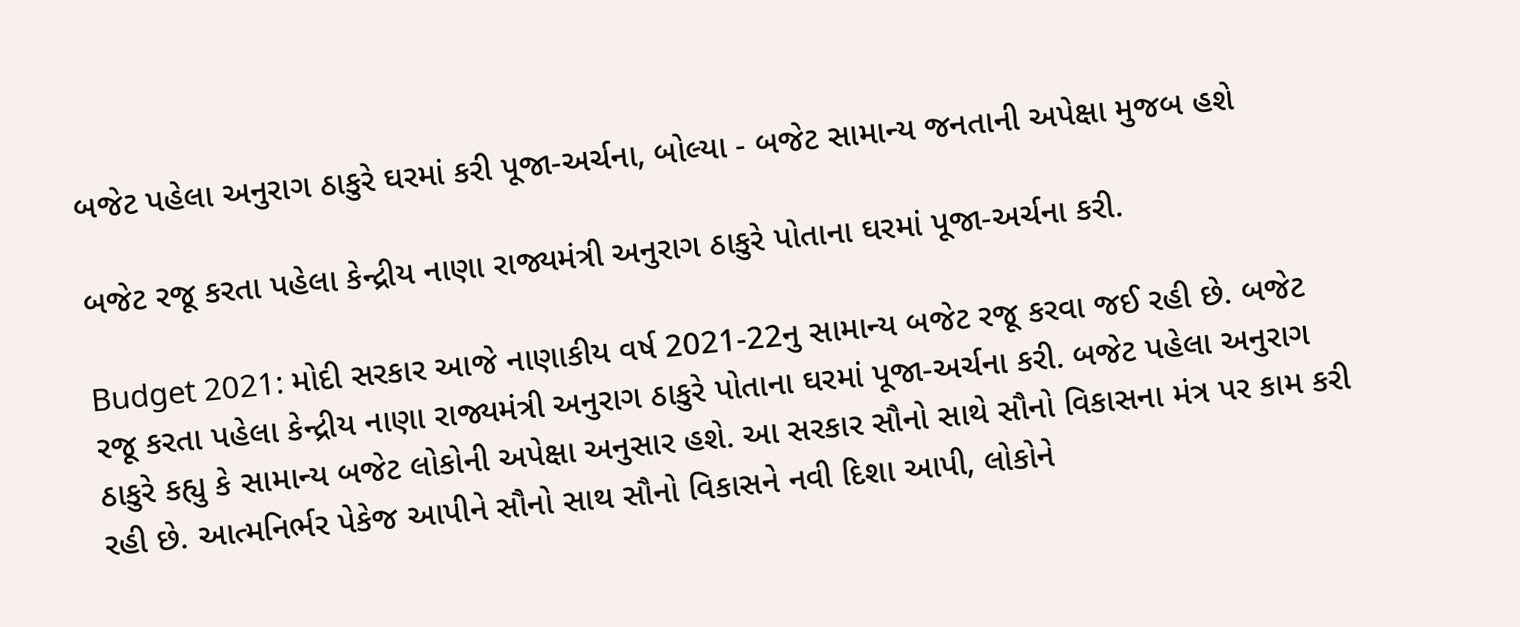બજેટ પહેલા અનુરાગ ઠાકુરે ઘરમાં કરી પૂજા-અર્ચના, બોલ્યા - બજેટ સામાન્ય જનતાની અપેક્ષા મુજબ હશે

બજેટ રજૂ કરતા પહેલા કેન્દ્રીય નાણા રાજ્યમંત્રી અનુરાગ ઠાકુરે પોતાના ઘરમાં પૂજા-અર્ચના કરી.

Budget 2021: મોદી સરકાર આજે નાણાકીય વર્ષ 2021-22નુ સામાન્ય બજેટ રજૂ કરવા જઈ રહી છે. બજેટ રજૂ કરતા પહેલા કેન્દ્રીય નાણા રાજ્યમંત્રી અનુરાગ ઠાકુરે પોતાના ઘરમાં પૂજા-અર્ચના કરી. બજેટ પહેલા અનુરાગ ઠાકુરે કહ્યુ કે સામાન્ય બજેટ લોકોની અપેક્ષા અનુસાર હશે. આ સરકાર સૌનો સાથે સૌનો વિકાસના મંત્ર પર કામ કરી રહી છે. આત્મનિર્ભર પેકેજ આપીને સૌનો સાથ સૌનો વિકાસને નવી દિશા આપી, લોકોને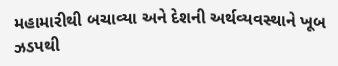મહામારીથી બચાવ્યા અને દેશની અર્થવ્યવસ્થાને ખૂબ ઝડપથી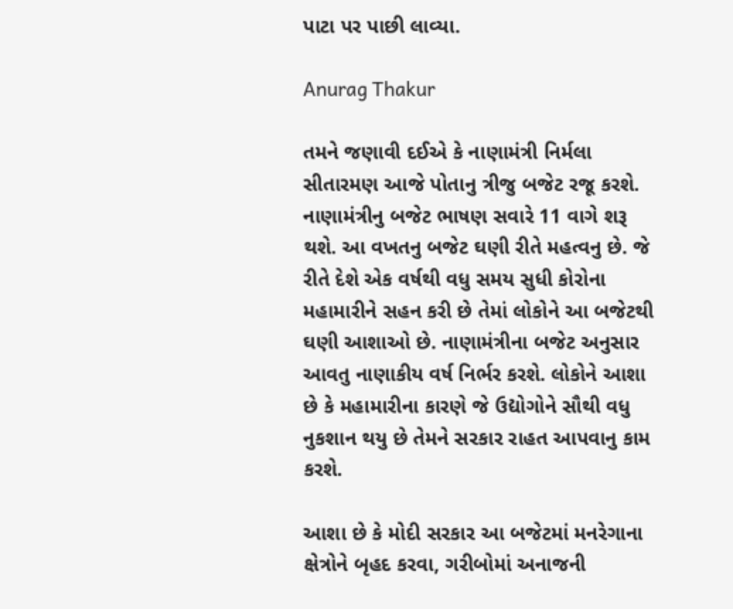પાટા પર પાછી લાવ્યા.

Anurag Thakur

તમને જણાવી દઈએ કે નાણામંત્રી નિર્મલા સીતારમણ આજે પોતાનુ ત્રીજુ બજેટ રજૂ કરશે. નાણામંત્રીનુ બજેટ ભાષણ સવારે 11 વાગે શરૂ થશે. આ વખતનુ બજેટ ઘણી રીતે મહત્વનુ છે. જે રીતે દેશે એક વર્ષથી વધુ સમય સુધી કોરોના મહામારીને સહન કરી છે તેમાં લોકોને આ બજેટથી ઘણી આશાઓ છે. નાણામંત્રીના બજેટ અનુસાર આવતુ નાણાકીય વર્ષ નિર્ભર કરશે. લોકોને આશા છે કે મહામારીના કારણે જે ઉદ્યોગોને સૌથી વધુ નુકશાન થયુ છે તેમને સરકાર રાહત આપવાનુ કામ કરશે.

આશા છે કે મોદી સરકાર આ બજેટમાં મનરેગાના ક્ષેત્રોને બૃહદ કરવા, ગરીબોમાં અનાજની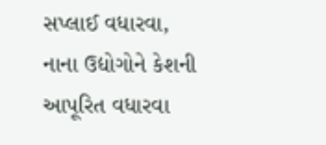સપ્લાઈ વધારવા, નાના ઉદ્યોગોને કેશની આપૂરિત વધારવા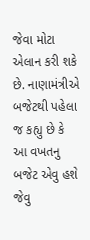જેવા મોટા એલાન કરી શકે છે. નાણામંત્રીએ બજેટથી પહેલા જ કહ્યુ છે કે આ વખતનુ બજેટ એવુ હશે જેવુ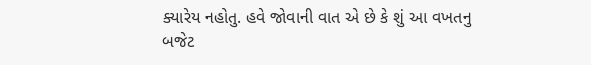ક્યારેય નહોતુ. હવે જોવાની વાત એ છે કે શું આ વખતનુ બજેટ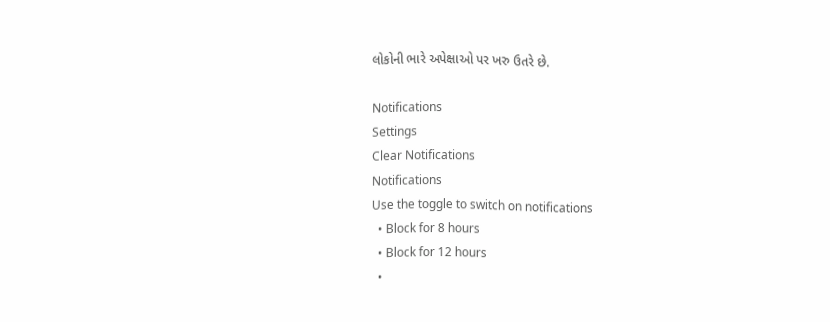લોકોની ભારે અપેક્ષાઓ પર ખરુ ઉતરે છે.

Notifications
Settings
Clear Notifications
Notifications
Use the toggle to switch on notifications
  • Block for 8 hours
  • Block for 12 hours
  •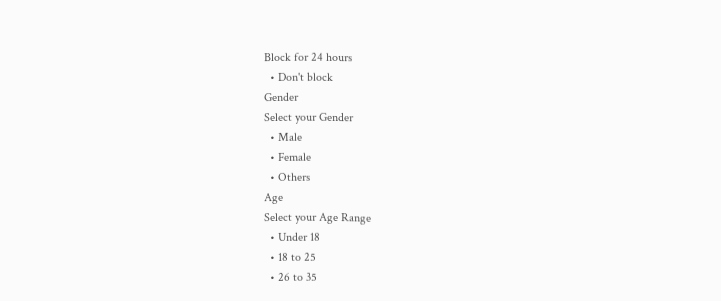Block for 24 hours
  • Don't block
Gender
Select your Gender
  • Male
  • Female
  • Others
Age
Select your Age Range
  • Under 18
  • 18 to 25
  • 26 to 35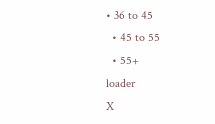• 36 to 45
  • 45 to 55
  • 55+
loader
X